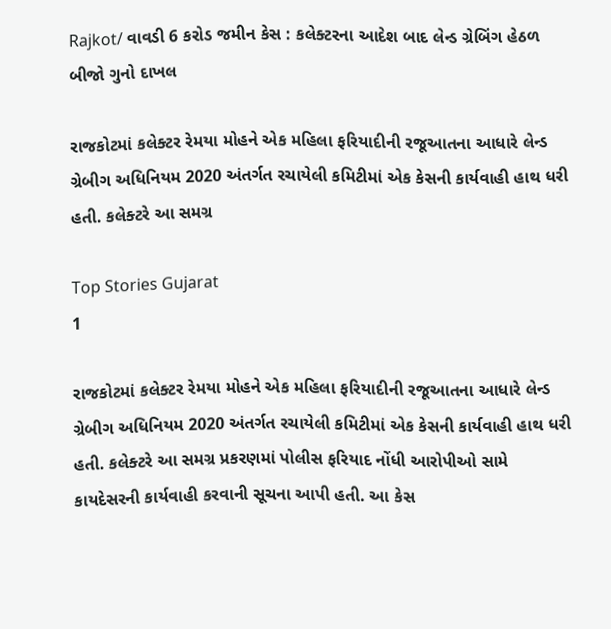Rajkot/ વાવડી 6 કરોડ જમીન કેસ : કલેક્ટરના આદેશ બાદ લેન્ડ ગ્રેબિંગ હેઠળ બીજો ગુનો દાખલ

રાજકોટમાં કલેક્ટર રેમયા મોહને એક મહિલા ફરિયાદીની રજૂઆતના આધારે લેન્ડ ગ્રેબીગ અધિનિયમ 2020 અંતર્ગત રચાયેલી કમિટીમાં એક કેસની કાર્યવાહી હાથ ધરી હતી. કલેક્ટરે આ સમગ્ર

Top Stories Gujarat
1

રાજકોટમાં કલેક્ટર રેમયા મોહને એક મહિલા ફરિયાદીની રજૂઆતના આધારે લેન્ડ ગ્રેબીગ અધિનિયમ 2020 અંતર્ગત રચાયેલી કમિટીમાં એક કેસની કાર્યવાહી હાથ ધરી હતી. કલેક્ટરે આ સમગ્ર પ્રકરણમાં પોલીસ ફરિયાદ નોંધી આરોપીઓ સામે કાયદેસરની કાર્યવાહી કરવાની સૂચના આપી હતી. આ કેસ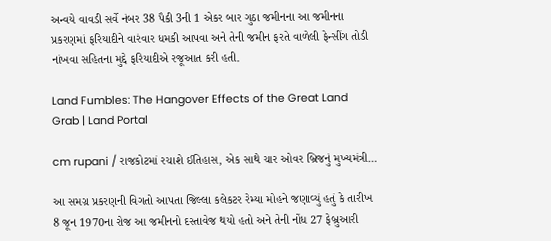અન્વયે વાવડી સર્વે નંબર 38 પૈકી 3ની 1 એકર બાર ગુઠા જમીનના આ જમીનના પ્રકરણમાં ફરિયાદીને વારંવાર ધમકી આપવા અને તેની જમીન ફરતે વાળેલી ફેન્સીંગ તોડી નાંખવા સહિતના મુદ્દે ફરિયાદીએ રજૂઆત કરી હતી.

Land Fumbles: The Hangover Effects of the Great Land Grab | Land Portal

cm rupani / રાજકોટમાં રચાશે ઈતિહાસ, એક સાથે ચાર ઓવર બ્રિજનું મુખ્યમંત્રી…

આ સમગ્ર પ્રકરણની વિગતો આપતા જિલ્લા કલેકટર રેમ્યા મોહને જણાવ્યું હતું કે તારીખ 8 જૂન 1970ના રોજ આ જમીનનો દસ્તાવેજ થયો હતો અને તેની નોંધ 27 ફેબ્રુઆરી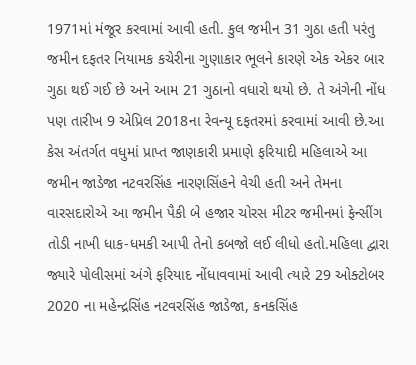1971માં મંજૂર કરવામાં આવી હતી. કુલ જમીન 31 ગુઠા હતી પરંતુ જમીન દફતર નિયામક કચેરીના ગુણાકાર ભૂલને કારણે એક એકર બાર ગુઠા થઈ ગઈ છે અને આમ 21 ગુઠાનો વધારો થયો છે. તે અંગેની નોંધ પણ તારીખ 9 એપ્રિલ 2018ના રેવન્યૂ દફતરમાં કરવામાં આવી છે.આ કેસ અંતર્ગત વધુમાં પ્રાપ્ત જાણકારી પ્રમાણે ફરિયાદી મહિલાએ આ જમીન જાડેજા નટવરસિંહ નારણસિંહને વેચી હતી અને તેમના વારસદારોએ આ જમીન પૈકી બે હજાર ચોરસ મીટર જમીનમાં ફેન્સીંગ તોડી નાખી ધાક-ધમકી આપી તેનો કબજો લઈ લીધો હતો.મહિલા દ્વારા જ્યારે પોલીસમાં અંગે ફરિયાદ નોંધાવવામાં આવી ત્યારે 29 ઓક્ટોબર 2020 ના મહેન્દ્રસિંહ નટવરસિંહ જાડેજા, કનકસિંહ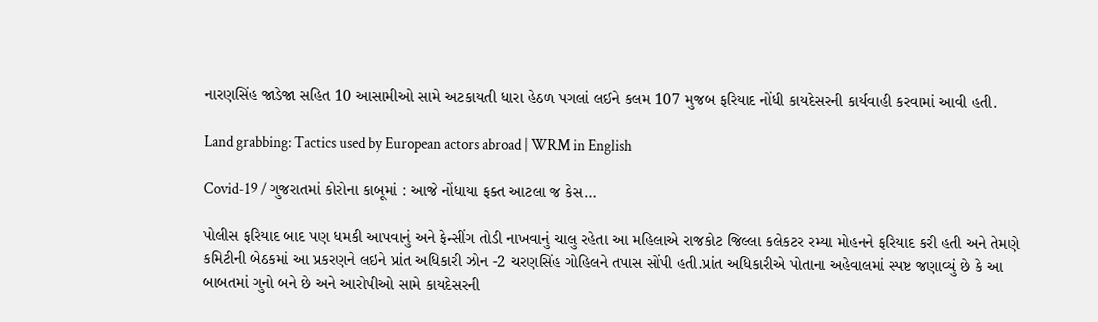નારણસિંહ જાડેજા સહિત 10 આસામીઓ સામે અટકાયતી ધારા હેઠળ પગલાં લઈને કલમ 107 મુજબ ફરિયાદ નોંધી કાયદેસરની કાર્યવાહી કરવામાં આવી હતી.

Land grabbing: Tactics used by European actors abroad | WRM in English

Covid-19 / ગુજરાતમાં કોરોના કાબૂમાં : આજે નોંધાયા ફક્ત આટલા જ કેસ…

પોલીસ ફરિયાદ બાદ પણ ધમકી આપવાનું અને ફેન્સીંગ તોડી નાખવાનું ચાલુ રહેતા આ મહિલાએ રાજકોટ જિલ્લા કલેકટર રમ્યા મોહનને ફરિયાદ કરી હતી અને તેમણે કમિટીની બેઠકમાં આ પ્રકરણને લઇને પ્રાંત અધિકારી ઝોન -2 ચરણસિંહ ગોહિલને તપાસ સોંપી હતી.પ્રાંત અધિકારીએ પોતાના અહેવાલમાં સ્પષ્ટ જણાવ્યું છે કે આ બાબતમાં ગુનો બને છે અને આરોપીઓ સામે કાયદેસરની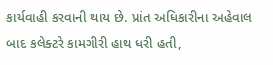કાર્યવાહી કરવાની થાય છે. પ્રાંત અધિકારીના અહેવાલ બાદ કલેક્ટરે કામગીરી હાથ ધરી હતી,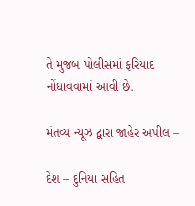તે મુજબ પોલીસમાં ફરિયાદ નોંધાવવામાં આવી છે.

મંતવ્ય ન્યૂઝ દ્વારા જાહેર અપીલ –

દેશ – દુનિયા સહિત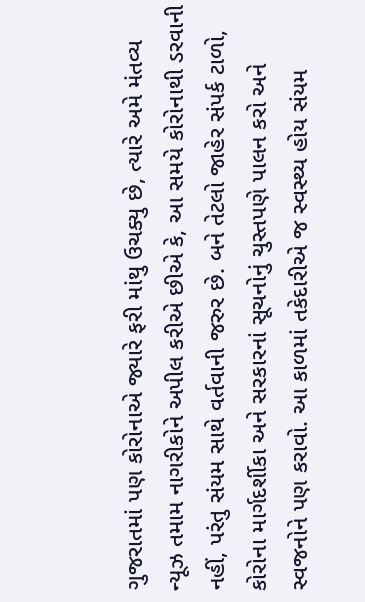ગુજરાતમાં પણ કોરોનાએ જ્યારે ફરી માંથુ ઉચક્યુ છે, ત્યારે અમે મંતવ્ય ન્યૂઝ તમામ નાગરીકોને અપીલ કરીએ છીએ કે, આ સમયે કોરોનાથી ડરવાની નહીં, પરંતુ સંયમ સાથે વર્તવાની જરુર છે. બને તેટલો જાહેર સંપર્ક ટાળો, કોરોના માર્ગદર્શીકા અને સરકારનાં સૂચનોનું ચુસ્તપણે પાલન કરો અને સ્વજનોને પણ કરાવો. આ કાળમાં તકેદારીએ જ સ્વસ્થ્ય હોય સંયમ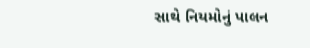સાથે નિયમોનું પાલન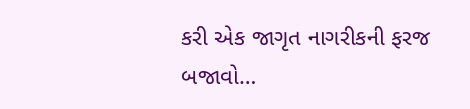કરી એક જાગૃત નાગરીકની ફરજ બજાવો…